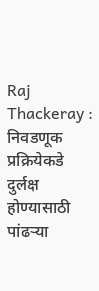Raj Thackeray : निवडणूक प्रक्रियेकडे दुर्लक्ष होण्यासाठी पांढऱ्या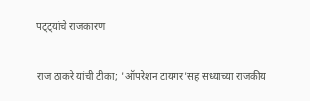पट्ट्यांचे राजकारण

राज ठाकरे यांची टीका; 'ऑपरेशन टायगर'सह सध्याच्या राजकीय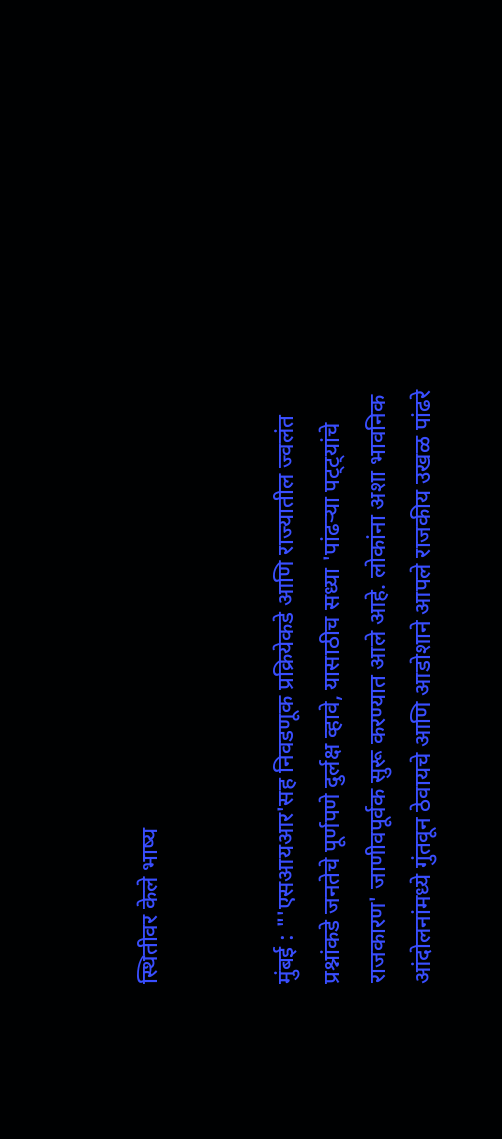स्थितीवर केले भाष्य


मुंबई : "'एसआयआर'सह निवडणूक प्रक्रियेकडे आणि राज्यातील ज्वलंत प्रश्नांकडे जनतेचे पूर्णपणे दुर्लक्ष व्हावे, यासाठीच सध्या 'पांढऱ्या पट्ट्यांचे राजकारण' जाणीवपूर्वक सुरू करण्यात आले आहे. लोकांना अशा भावनिक आंदोलनांमध्ये गुंतवून ठेवायचे आणि आडोशाने आपले राजकीय उखळ पांढरे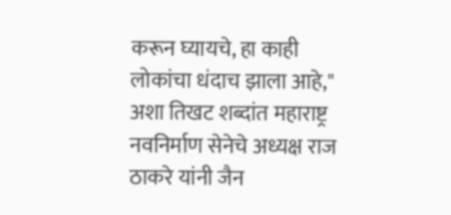करून घ्यायचे, हा काही लोकांचा धंदाच झाला आहे," अशा तिखट शब्दांत महाराष्ट्र नवनिर्माण सेनेचे अध्यक्ष राज ठाकरे यांनी जैन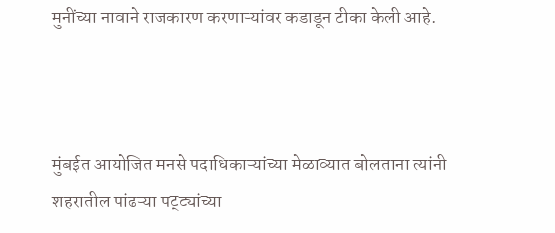मुनींच्या नावाने राजकारण करणाऱ्यांवर कडाडून टीका केली आहे.



मुंबईत आयोजित मनसे पदाधिकाऱ्यांच्या मेळाव्यात बोलताना त्यांनी शहरातील पांढऱ्या पट्ट्यांच्या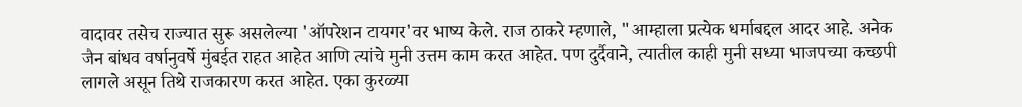वादावर तसेच राज्यात सुरू असलेल्या 'ऑपरेशन टायगर'वर भाष्य केले. राज ठाकरे म्हणाले, "आम्हाला प्रत्येक धर्माबद्दल आदर आहे. अनेक जैन बांधव वर्षानुवर्षे मुंबईत राहत आहेत आणि त्यांचे मुनी उत्तम काम करत आहेत. पण दुर्दैवाने, त्यातील काही मुनी सध्या भाजपच्या कच्छपी लागले असून तिथे राजकारण करत आहेत. एका कुरळ्या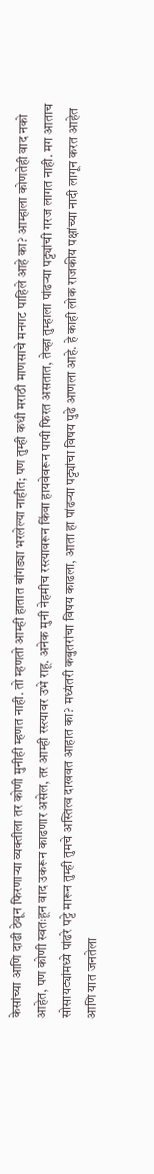केसांच्या आणि दाढी ठेवून फिरणाऱ्या व्यक्तीला तर कोणी मुनीही म्हणत नाही. तो म्हणतो आम्ही हातात बांगड्या भरलेल्या नाहीत; पण तुम्ही कधी मराठी माणसाचे मनगट पाहिले आहे का? आम्हाला कोणतेही वाद नको आहेत, पण कोणी स्वतःहून वाद उकरून काढणार असेल, तर आम्ही रस्त्यावर उभे राहू. अनेक मुनी नेहमीच रस्त्यावरून किंवा हायवेवरून पायी फिरत असतात, तेव्हा तुम्हाला पांढऱ्या पट्ट्यांची गरज लागत नाही. मग आताच सोसायट्यांमध्ये पांढरे पट्टे मारून तुम्ही तुमचे अस्तित्व दाखवत आहात का? मध्यंतरी कबुतरांचा विषय काढला, आता हा पांढऱ्या पट्ट्यांचा विषय पुढे आणला आहे. हे काही लोक राजकीय पक्षांच्या नादी लागून करत आहेत आणि यात जनतेला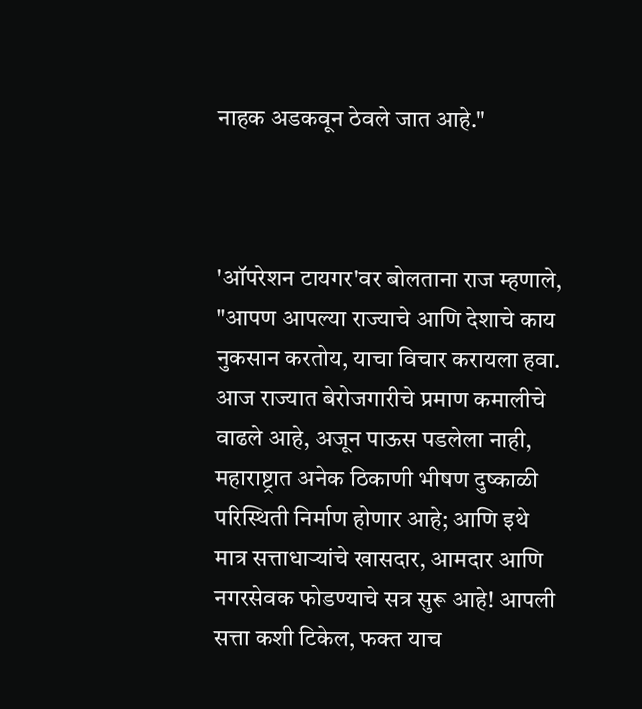नाहक अडकवून ठेवले जात आहे."



'ऑपरेशन टायगर'वर बोलताना राज म्हणाले, "आपण आपल्या राज्याचे आणि देशाचे काय नुकसान करतोय, याचा विचार करायला हवा. आज राज्यात बेरोजगारीचे प्रमाण कमालीचे वाढले आहे, अजून पाऊस पडलेला नाही, महाराष्ट्रात अनेक ठिकाणी भीषण दुष्काळी परिस्थिती निर्माण होणार आहे; आणि इथे मात्र सत्ताधाऱ्यांचे खासदार, आमदार आणि नगरसेवक फोडण्याचे सत्र सुरू आहे! आपली सत्ता कशी टिकेल, फक्त याच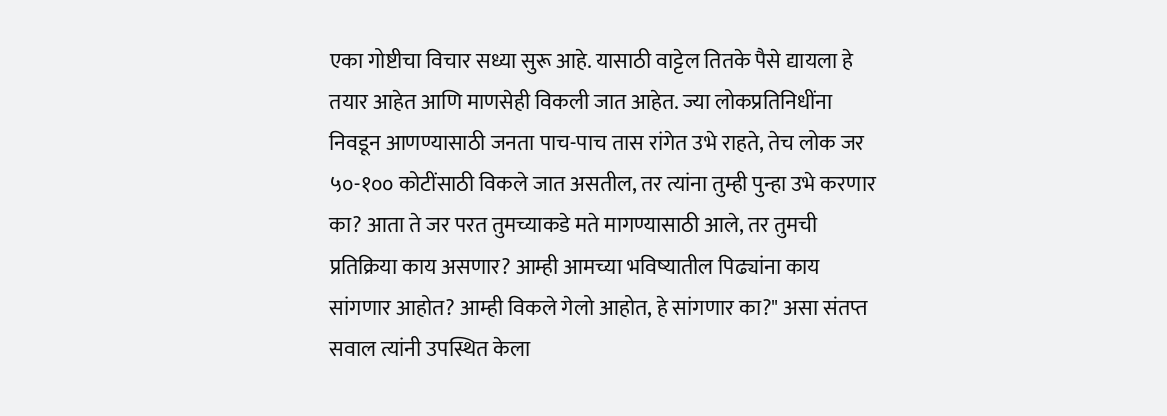एका गोष्टीचा विचार सध्या सुरू आहे. यासाठी वाट्टेल तितके पैसे द्यायला हे तयार आहेत आणि माणसेही विकली जात आहेत. ज्या लोकप्रतिनिधींना निवडून आणण्यासाठी जनता पाच-पाच तास रांगेत उभे राहते, तेच लोक जर ५०-१०० कोटींसाठी विकले जात असतील, तर त्यांना तुम्ही पुन्हा उभे करणार का? आता ते जर परत तुमच्याकडे मते मागण्यासाठी आले, तर तुमची प्रतिक्रिया काय असणार? आम्ही आमच्या भविष्यातील पिढ्यांना काय सांगणार आहोत? आम्ही विकले गेलो आहोत, हे सांगणार का?" असा संतप्त सवाल त्यांनी उपस्थित केला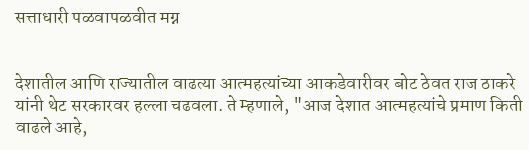सत्ताधारी पळवापळवीत मग्न


देशातील आणि राज्यातील वाढत्या आत्महत्यांच्या आकडेवारीवर बोट ठेवत राज ठाकरे यांनी थेट सरकारवर हल्ला चढवला. ते म्हणाले, "आज देशात आत्महत्यांचे प्रमाण किती वाढले आहे,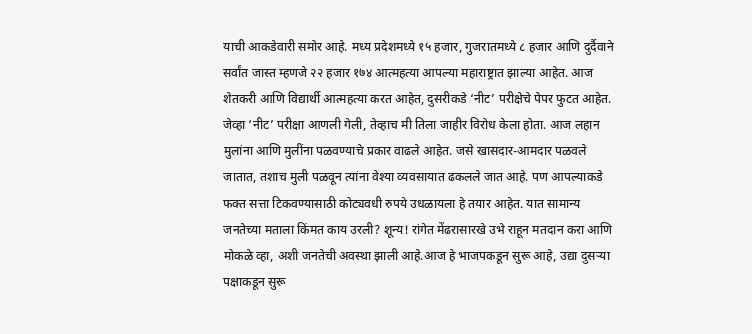याची आकडेवारी समोर आहे. मध्य प्रदेशमध्ये १५ हजार, गुजरातमध्ये ८ हजार आणि दुर्दैवाने सर्वांत जास्त म्हणजे २२ हजार १७४ आत्महत्या आपल्या महाराष्ट्रात झाल्या आहेत. आज शेतकरी आणि विद्यार्थी आत्महत्या करत आहेत, दुसरीकडे ‘नीट’ परीक्षेचे पेपर फुटत आहेत. जेव्हा ‘नीट’ परीक्षा आणली गेली, तेव्हाच मी तिला जाहीर विरोध केला होता. आज लहान मुलांना आणि मुलींना पळवण्याचे प्रकार वाढले आहेत. जसे खासदार-आमदार पळवले जातात, तशाच मुली पळवून त्यांना वेश्या व्यवसायात ढकलले जात आहे. पण आपल्याकडे फक्त सत्ता टिकवण्यासाठी कोट्यवधी रुपये उधळायला हे तयार आहेत. यात सामान्य जनतेच्या मताला किंमत काय उरली? शून्य! रांगेत मेंढरासारखे उभे राहून मतदान करा आणि मोकळे व्हा, अशी जनतेची अवस्था झाली आहे.आज हे भाजपकडून सुरू आहे, उद्या दुसऱ्या पक्षाकडून सुरू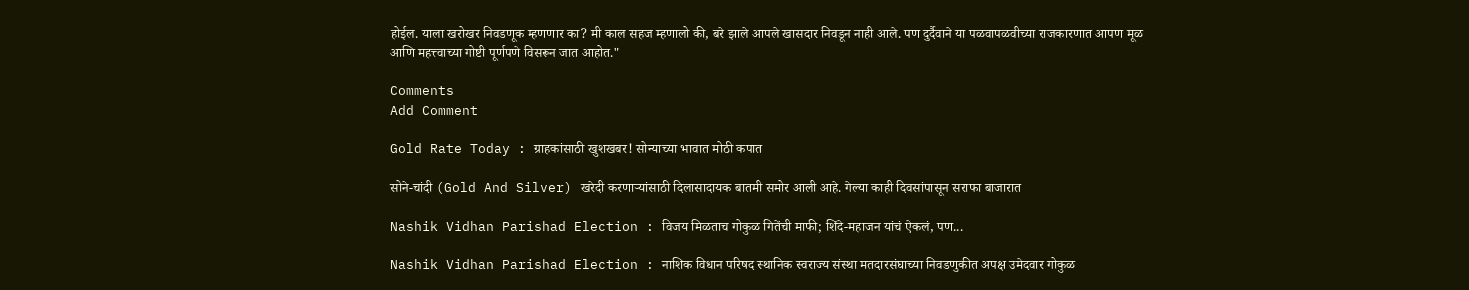होईल. याला खरोखर निवडणूक म्हणणार का? मी काल सहज म्हणालो की, बरे झाले आपले खासदार निवडून नाही आले. पण दुर्दैवाने या पळवापळवीच्या राजकारणात आपण मूळ आणि महत्त्वाच्या गोष्टी पूर्णपणे विसरून जात आहोत."

Comments
Add Comment

Gold Rate Today : ग्राहकांसाठी खुशखबर! सोन्याच्या भावात मोठी कपात

सोने-चांदी (Gold And Silver) खरेदी करणाऱ्यांसाठी दिलासादायक बातमी समोर आली आहे. गेल्या काही दिवसांपासून सराफा बाजारात

Nashik Vidhan Parishad Election : विजय मिळताच गोकुळ गितेंची माफी; शिंदे-महाजन यांचं ऐकलं, पण...

Nashik Vidhan Parishad Election : नाशिक विधान परिषद स्थानिक स्वराज्य संस्था मतदारसंघाच्या निवडणुकीत अपक्ष उमेदवार गोकुळ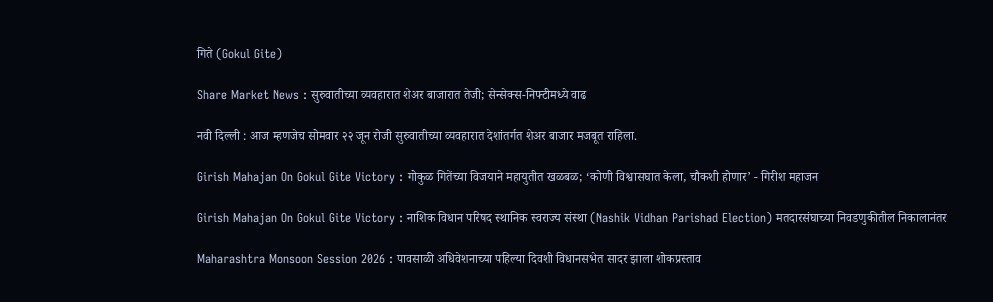गिते (Gokul Gite)

Share Market News : सुरुवातीच्या व्यवहारात शेअर बाजारात तेजी; सेन्सेक्स-निफ्टीमध्ये वाढ

नवी दिल्ली : आज म्हणजेच सोमवार २२ जून रोजी सुरुवातीच्या व्यवहारात देशांतर्गत शेअर बाजार मजबूत राहिला.

Girish Mahajan On Gokul Gite Victory : गोकुळ गितेंच्या विजयाने महायुतीत खळबळ; ‘कोणी विश्वासघात केला, चौकशी होणार’ - गिरीश महाजन

Girish Mahajan On Gokul Gite Victory : नाशिक विधान परिषद स्थानिक स्वराज्य संस्था (Nashik Vidhan Parishad Election) मतदारसंघाच्या निवडणुकीतील निकालानंतर

Maharashtra Monsoon Session 2026 : पावसाळी अधिवेशनाच्या पहिल्या दिवशी विधानसभेत सादर झाला शोकप्रस्ताव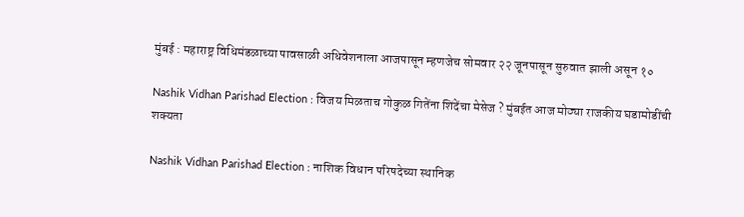मुंबई : महाराष्ट्र विधिमंडळाच्या पावसाळी अधिवेशनाला आजपासून म्हणजेच सोमवार २२ जूनपासून सुरुवात झाली असून १०

Nashik Vidhan Parishad Election : विजय मिळताच गोकुळ गितेंना शिंदेंचा मेसेज ? मुंबईत आज मोठ्या राजकीय घडामोडींची शक्यता

Nashik Vidhan Parishad Election : नाशिक विधान परिषदेच्या स्थानिक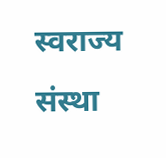स्वराज्य संस्था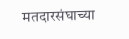मतदारसंघाच्या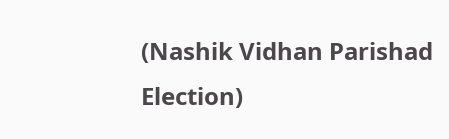(Nashik Vidhan Parishad Election)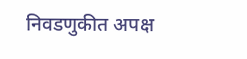निवडणुकीत अपक्ष